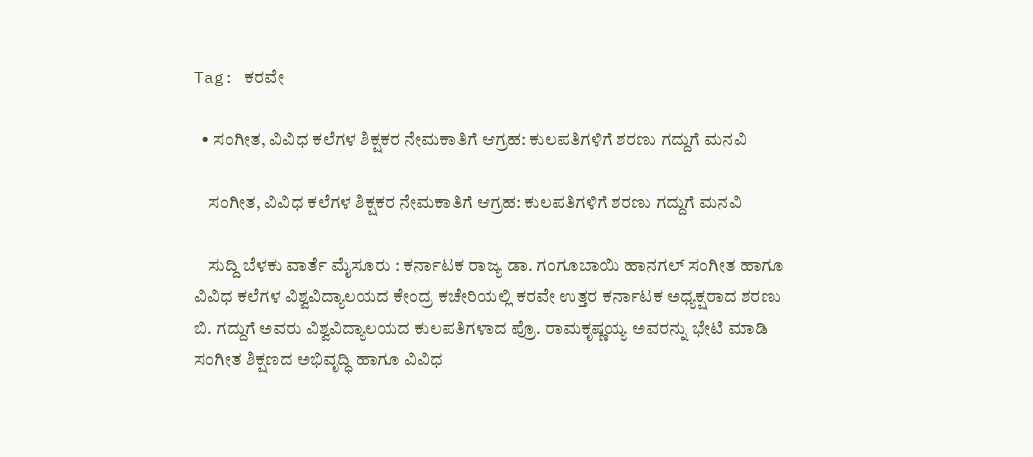Tag: ಕರವೇ

  • ಸಂಗೀತ, ವಿವಿಧ ಕಲೆಗಳ ಶಿಕ್ಷಕರ ನೇಮಕಾತಿಗೆ ಆಗ್ರಹ: ಕುಲಪತಿಗಳಿಗೆ ಶರಣು ಗದ್ದುಗೆ ಮನವಿ

    ಸಂಗೀತ, ವಿವಿಧ ಕಲೆಗಳ ಶಿಕ್ಷಕರ ನೇಮಕಾತಿಗೆ ಆಗ್ರಹ: ಕುಲಪತಿಗಳಿಗೆ ಶರಣು ಗದ್ದುಗೆ ಮನವಿ

    ಸುದ್ದಿ ಬೆಳಕು ವಾರ್ತೆ ಮೈಸೂರು : ಕರ್ನಾಟಕ ರಾಜ್ಯ ಡಾ. ಗಂಗೂಬಾಯಿ ಹಾನಗಲ್ ಸಂಗೀತ ಹಾಗೂ ವಿವಿಧ ಕಲೆಗಳ ವಿಶ್ವವಿದ್ಯಾಲಯದ ಕೇಂದ್ರ ಕಚೇರಿಯಲ್ಲಿ ಕರವೇ ಉತ್ತರ ಕರ್ನಾಟಕ ಅಧ್ಯಕ್ಷರಾದ ಶರಣು ಬಿ. ಗದ್ದುಗೆ ಅವರು ವಿಶ್ವವಿದ್ಯಾಲಯದ ಕುಲಪತಿಗಳಾದ ಪ್ರೊ. ರಾಮಕೃಷ್ಣಯ್ಯ ಅವರನ್ನು ಭೇಟಿ ಮಾಡಿ ಸಂಗೀತ ಶಿಕ್ಷಣದ ಅಭಿವೃದ್ಧಿ ಹಾಗೂ ವಿವಿಧ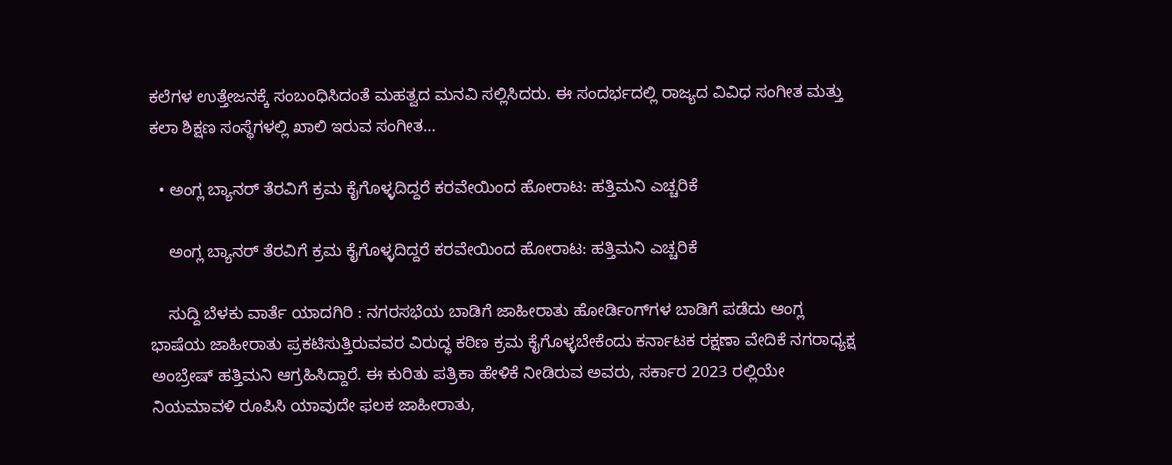ಕಲೆಗಳ ಉತ್ತೇಜನಕ್ಕೆ ಸಂಬಂಧಿಸಿದಂತೆ ಮಹತ್ವದ ಮನವಿ ಸಲ್ಲಿಸಿದರು. ಈ ಸಂದರ್ಭದಲ್ಲಿ ರಾಜ್ಯದ ವಿವಿಧ ಸಂಗೀತ ಮತ್ತು ಕಲಾ ಶಿಕ್ಷಣ ಸಂಸ್ಥೆಗಳಲ್ಲಿ ಖಾಲಿ ಇರುವ ಸಂಗೀತ…

  • ಅಂಗ್ಲ ಬ್ಯಾನರ್ ತೆರವಿಗೆ ಕ್ರಮ ಕೈಗೊಳ್ಳದಿದ್ದರೆ ಕರವೇಯಿಂದ ಹೋರಾಟ: ಹತ್ತಿಮನಿ ಎಚ್ಚರಿಕೆ

    ಅಂಗ್ಲ ಬ್ಯಾನರ್ ತೆರವಿಗೆ ಕ್ರಮ ಕೈಗೊಳ್ಳದಿದ್ದರೆ ಕರವೇಯಿಂದ ಹೋರಾಟ: ಹತ್ತಿಮನಿ ಎಚ್ಚರಿಕೆ

    ಸುದ್ದಿ ಬೆಳಕು ವಾರ್ತೆ ಯಾದಗಿರಿ : ನಗರಸಭೆಯ ಬಾಡಿಗೆ ಜಾಹೀರಾತು ಹೋರ್ಡಿಂಗ್‌ಗಳ ಬಾಡಿಗೆ ಪಡೆದು ಆಂಗ್ಲ ಭಾಷೆಯ ಜಾಹೀರಾತು ಪ್ರಕಟಿಸುತ್ತಿರುವವರ ವಿರುದ್ಧ ಕಠಿಣ ಕ್ರಮ ಕೈಗೊಳ್ಳಬೇಕೆಂದು ಕರ್ನಾಟಕ ರಕ್ಷಣಾ ವೇದಿಕೆ ನಗರಾಧ್ಯಕ್ಷ ಅಂಬ್ರೇಷ್ ಹತ್ತಿಮನಿ ಆಗ್ರಹಿಸಿದ್ದಾರೆ. ಈ ಕುರಿತು ಪತ್ರಿಕಾ ಹೇಳಿಕೆ ನೀಡಿರುವ ಅವರು, ಸರ್ಕಾರ 2023 ರಲ್ಲಿಯೇ ನಿಯಮಾವಳಿ ರೂಪಿಸಿ ಯಾವುದೇ ಫಲಕ ಜಾಹೀರಾತು,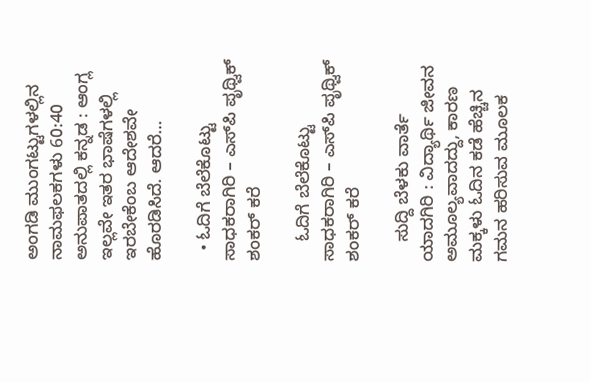ಅಂಗಡಿ ಮುಂಗಟ್ಟುಗಳಲ್ಲಿನ ನಾಮಫಲಕಗಳು 60:40 ಅನುಪಾತದಲ್ಲಿ ಕನ್ನಡ : ಆಂಗ್ಲ ಇಲ್ಲವೇ ಇತರ ಭಾಷೆಗಳಲ್ಲಿ ಇರಬೇಕೆಂಬ ಆದೇಶವೇ ಹೊರಡಿಸಿದೆ. ಆದರೆ…

  • ಓದಿಗೆ ಬೆಲೆಕೊಟ್ಟು ಸಾಧಕರಾಗಿರಿ – ಎಸ್‌ಪಿ ಪೃಥ್ವಿಕ್ ಶಂಕರ್ ಕರೆ

    ಓದಿಗೆ ಬೆಲೆಕೊಟ್ಟು ಸಾಧಕರಾಗಿರಿ – ಎಸ್‌ಪಿ ಪೃಥ್ವಿಕ್ ಶಂಕರ್ ಕರೆ

    ಸುದ್ದಿ ಬೆಳಕು ವಾರ್ತೆ ಯಾದಗಿರಿ : ವಿದ್ಯಾರ್ಥಿ ಜೀವನ ಅಮೂಲ್ಯವಾದದ್ದು, ಕಾರಣ ಮಕ್ಕಳು ಓದಿನ ಕಡೆ ಹೆಚ್ಚಿನ ಗಮನ ಹರಿಸುವ ಮೂಲಕ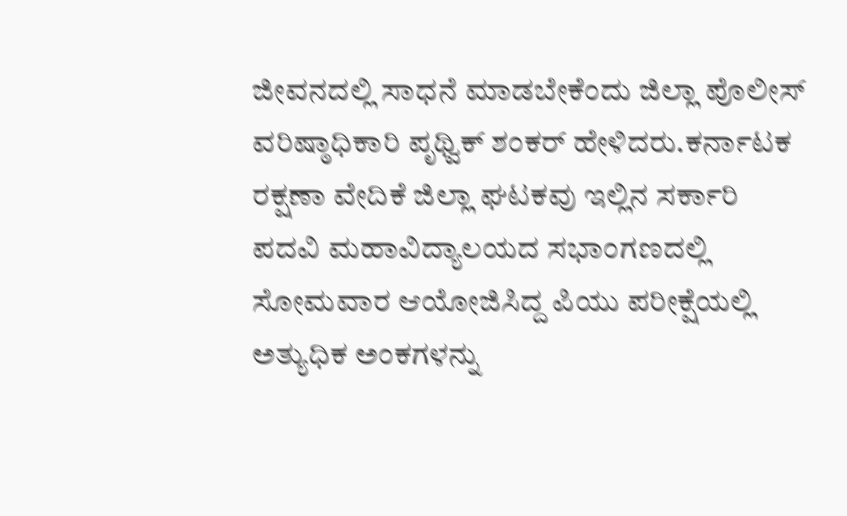ಜೀವನದಲ್ಲಿ ಸಾಧನೆ ಮಾಡಬೇಕೆಂದು ಜಿಲ್ಲಾ ಪೊಲೀಸ್ ವರಿಷ್ಠಾಧಿಕಾರಿ ಪೃಥ್ವಿಕ್ ಶಂಕರ್ ಹೇಳಿದರು.ಕರ್ನಾಟಕ ರಕ್ಷಣಾ ವೇದಿಕೆ ಜಿಲ್ಲಾ ಘಟಕವು ಇಲ್ಲಿನ ಸರ್ಕಾರಿ ಪದವಿ ಮಹಾವಿದ್ಯಾಲಯದ ಸಭಾಂಗಣದಲ್ಲಿ ಸೋಮವಾರ ಆಯೋಜಿಸಿದ್ದ ಪಿಯು ಪರೀಕ್ಷೆಯಲ್ಲಿ ಅತ್ಯುಧಿಕ ಅಂಕಗಳನ್ನು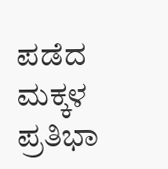ಪಡೆದ ಮಕ್ಕಳ ಪ್ರತಿಭಾ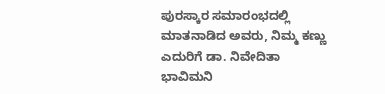ಪುರಸ್ಕಾರ ಸಮಾರಂಭದಲ್ಲಿ ಮಾತನಾಡಿದ ಅವರು, ನಿಮ್ಮ ಕಣ್ಣು ಎದುರಿಗೆ ಡಾ. ನಿವೇದಿತಾ ಭಾವಿಮನಿ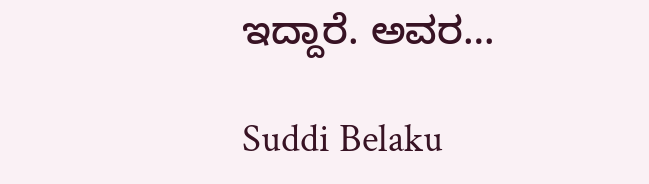ಇದ್ದಾರೆ. ಅವರ…

Suddi Belaku